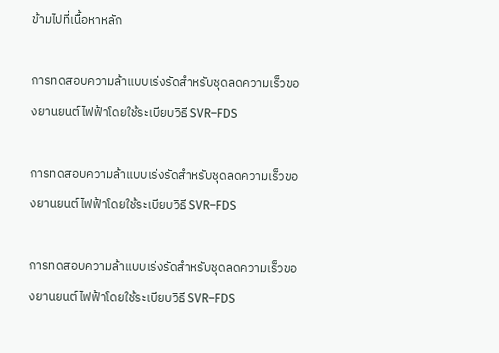ข้ามไปที่เนื้อหาหลัก

การทดสอบความล้าแบบเร่งรัดสำหรับชุดลดความเร็วของยานยนต์ไฟฟ้าโดยใช้ระเบียบวิธี SVR–FDS

การทดสอบความล้าแบบเร่งรัดสำหรับชุดลดความเร็วของยานยนต์ไฟฟ้าโดยใช้ระเบียบวิธี SVR–FDS

การทดสอบความล้าแบบเร่งรัดสำหรับชุดลดความเร็วของยานยนต์ไฟฟ้าโดยใช้ระเบียบวิธี SVR–FDS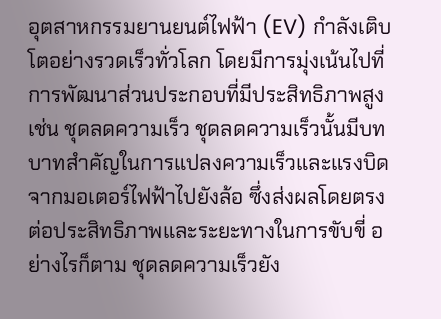อุตสาหกรรมยานยนต์ไฟฟ้า (EV) กำลังเติบโตอย่างรวดเร็วทั่วโลก โดยมีการมุ่งเน้นไปที่การพัฒนาส่วนประกอบที่มีประสิทธิภาพสูง เช่น ชุดลดความเร็ว ชุดลดความเร็วนั้นมีบทบาทสำคัญในการแปลงความเร็วและแรงบิดจากมอเตอร์ไฟฟ้าไปยังล้อ ซึ่งส่งผลโดยตรงต่อประสิทธิภาพและระยะทางในการขับขี่ อย่างไรก็ตาม ชุดลดความเร็วยัง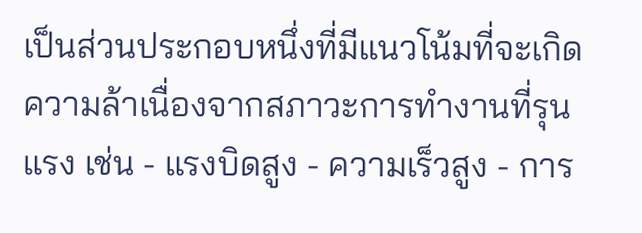เป็นส่วนประกอบหนึ่งที่มีแนวโน้มที่จะเกิดความล้าเนื่องจากสภาวะการทำงานที่รุนแรง เช่น - แรงบิดสูง - ความเร็วสูง - การ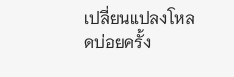เปลี่ยนแปลงโหลดบ่อยครั้ง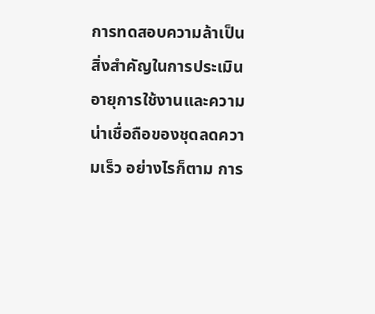การทดสอบความล้าเป็นสิ่งสำคัญในการประเมินอายุการใช้งานและความน่าเชื่อถือของชุดลดความเร็ว อย่างไรก็ตาม การ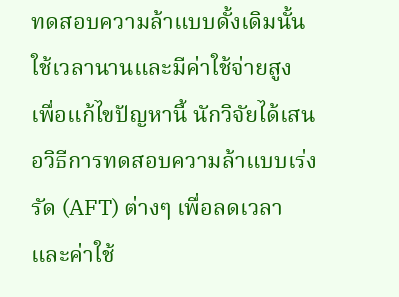ทดสอบความล้าแบบดั้งเดิมนั้นใช้เวลานานและมีค่าใช้จ่ายสูง เพื่อแก้ไขปัญหานี้ นักวิจัยได้เสนอวิธีการทดสอบความล้าแบบเร่งรัด (AFT) ต่างๆ เพื่อลดเวลาและค่าใช้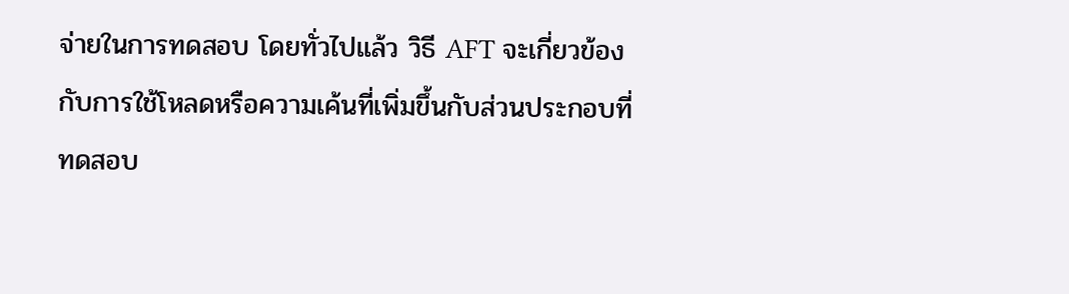จ่ายในการทดสอบ โดยทั่วไปแล้ว วิธี AFT จะเกี่ยวข้องกับการใช้โหลดหรือความเค้นที่เพิ่มขึ้นกับส่วนประกอบที่ทดสอบ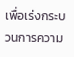เพื่อเร่งกระบวนการความ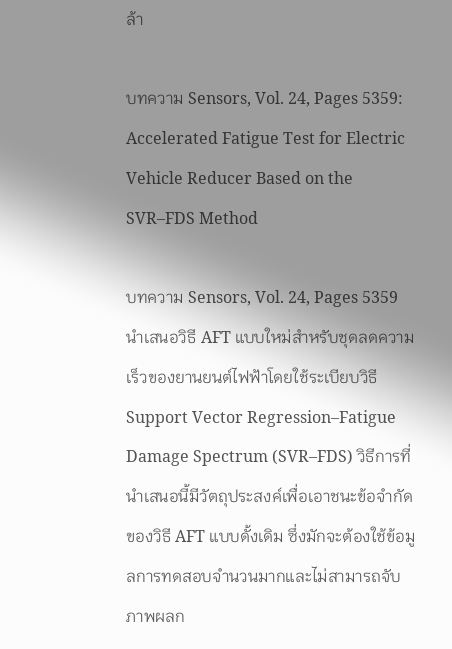ล้า

บทความ Sensors, Vol. 24, Pages 5359: Accelerated Fatigue Test for Electric Vehicle Reducer Based on the SVR–FDS Method

บทความ Sensors, Vol. 24, Pages 5359 นำเสนอวิธี AFT แบบใหม่สำหรับชุดลดความเร็วของยานยนต์ไฟฟ้าโดยใช้ระเบียบวิธี Support Vector Regression–Fatigue Damage Spectrum (SVR–FDS) วิธีการที่นำเสนอนี้มีวัตถุประสงค์เพื่อเอาชนะข้อจำกัดของวิธี AFT แบบดั้งเดิม ซึ่งมักจะต้องใช้ข้อมูลการทดสอบจำนวนมากและไม่สามารถจับภาพผลก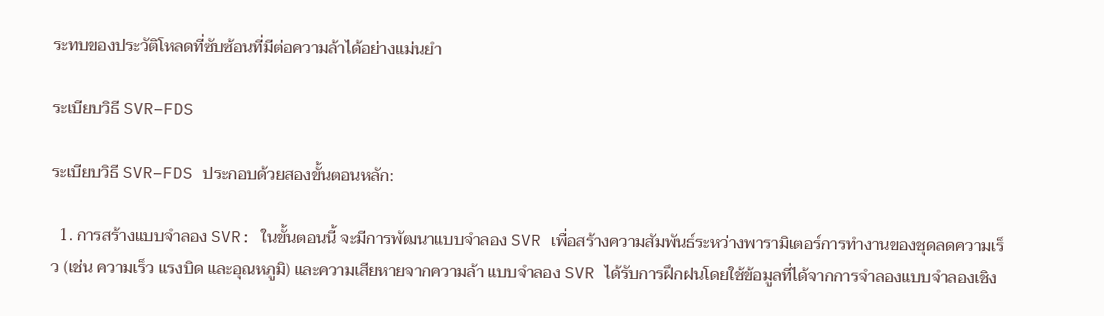ระทบของประวัติโหลดที่ซับซ้อนที่มีต่อความล้าได้อย่างแม่นยำ

ระเบียบวิธี SVR–FDS

ระเบียบวิธี SVR–FDS ประกอบด้วยสองขั้นตอนหลัก:

  1. การสร้างแบบจำลอง SVR: ในขั้นตอนนี้ จะมีการพัฒนาแบบจำลอง SVR เพื่อสร้างความสัมพันธ์ระหว่างพารามิเตอร์การทำงานของชุดลดความเร็ว (เช่น ความเร็ว แรงบิด และอุณหภูมิ) และความเสียหายจากความล้า แบบจำลอง SVR ได้รับการฝึกฝนโดยใช้ข้อมูลที่ได้จากการจำลองแบบจำลองเชิง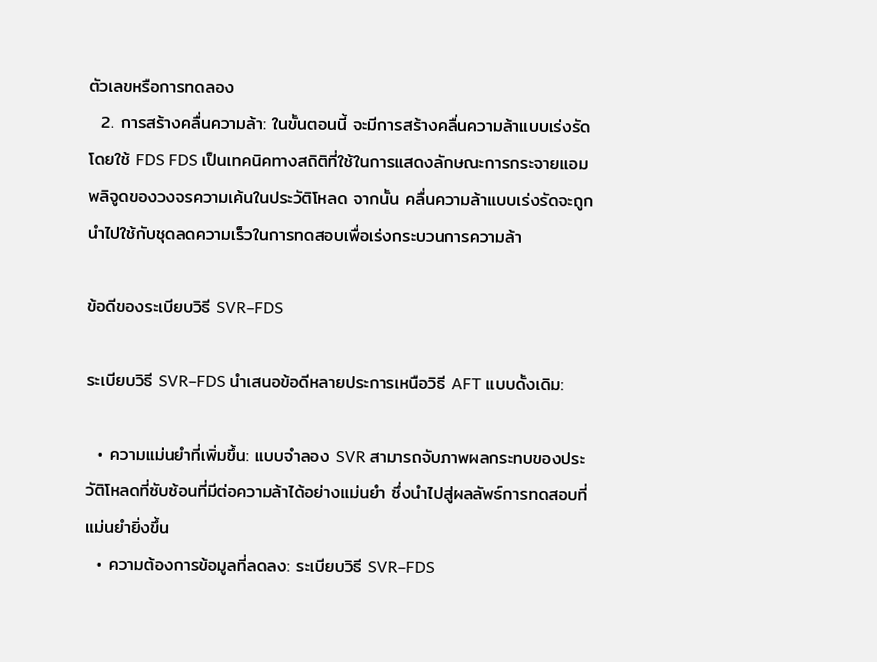ตัวเลขหรือการทดลอง
  2. การสร้างคลื่นความล้า: ในขั้นตอนนี้ จะมีการสร้างคลื่นความล้าแบบเร่งรัดโดยใช้ FDS FDS เป็นเทคนิคทางสถิติที่ใช้ในการแสดงลักษณะการกระจายแอมพลิจูดของวงจรความเค้นในประวัติโหลด จากนั้น คลื่นความล้าแบบเร่งรัดจะถูกนำไปใช้กับชุดลดความเร็วในการทดสอบเพื่อเร่งกระบวนการความล้า

ข้อดีของระเบียบวิธี SVR–FDS

ระเบียบวิธี SVR–FDS นำเสนอข้อดีหลายประการเหนือวิธี AFT แบบดั้งเดิม:

  • ความแม่นยำที่เพิ่มขึ้น: แบบจำลอง SVR สามารถจับภาพผลกระทบของประวัติโหลดที่ซับซ้อนที่มีต่อความล้าได้อย่างแม่นยำ ซึ่งนำไปสู่ผลลัพธ์การทดสอบที่แม่นยำยิ่งขึ้น
  • ความต้องการข้อมูลที่ลดลง: ระเบียบวิธี SVR–FDS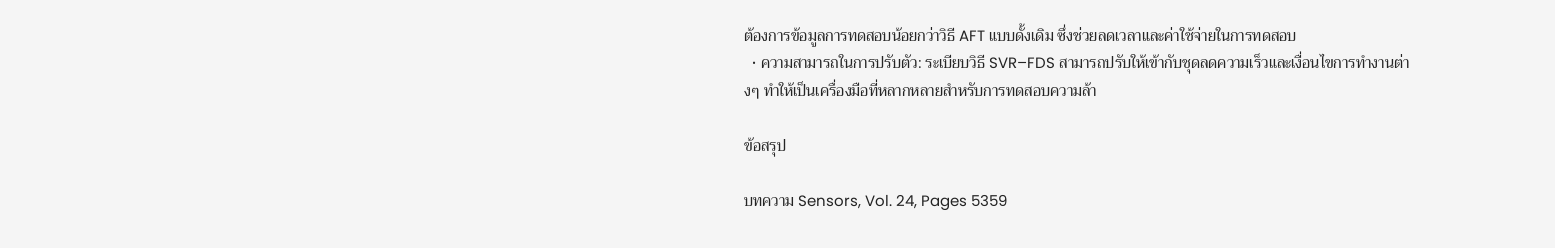ต้องการข้อมูลการทดสอบน้อยกว่าวิธี AFT แบบดั้งเดิม ซึ่งช่วยลดเวลาและค่าใช้จ่ายในการทดสอบ
  • ความสามารถในการปรับตัว: ระเบียบวิธี SVR–FDS สามารถปรับให้เข้ากับชุดลดความเร็วและเงื่อนไขการทำงานต่างๆ ทำให้เป็นเครื่องมือที่หลากหลายสำหรับการทดสอบความล้า

ข้อสรุป

บทความ Sensors, Vol. 24, Pages 5359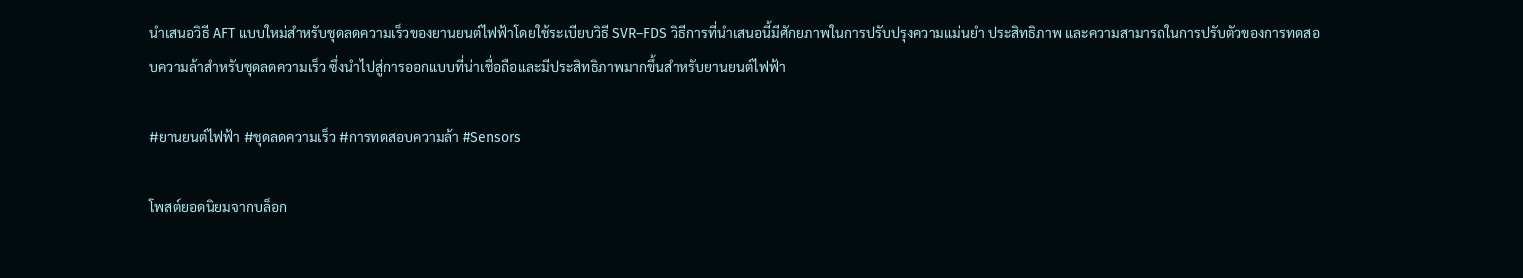นำเสนอวิธี AFT แบบใหม่สำหรับชุดลดความเร็วของยานยนต์ไฟฟ้าโดยใช้ระเบียบวิธี SVR–FDS วิธีการที่นำเสนอนี้มีศักยภาพในการปรับปรุงความแม่นยำ ประสิทธิภาพ และความสามารถในการปรับตัวของการทดสอบความล้าสำหรับชุดลดความเร็ว ซึ่งนำไปสู่การออกแบบที่น่าเชื่อถือและมีประสิทธิภาพมากขึ้นสำหรับยานยนต์ไฟฟ้า

#ยานยนต์ไฟฟ้า #ชุดลดความเร็ว #การทดสอบความล้า #Sensors

โพสต์ยอดนิยมจากบล็อก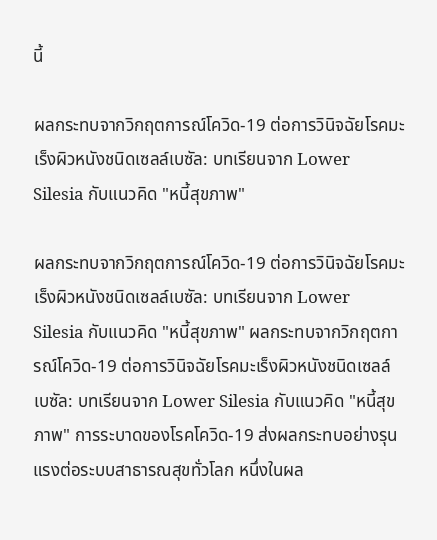นี้

ผลกระทบจากวิกฤตการณ์โควิด-19 ต่อการวินิจฉัยโรคมะเร็งผิวหนังชนิดเซลล์เบซัล: บทเรียนจาก Lower Silesia กับแนวคิด "หนี้สุขภาพ"

ผลกระทบจากวิกฤตการณ์โควิด-19 ต่อการวินิจฉัยโรคมะเร็งผิวหนังชนิดเซลล์เบซัล: บทเรียนจาก Lower Silesia กับแนวคิด "หนี้สุขภาพ" ผลกระทบจากวิกฤตการณ์โควิด-19 ต่อการวินิจฉัยโรคมะเร็งผิวหนังชนิดเซลล์เบซัล: บทเรียนจาก Lower Silesia กับแนวคิด "หนี้สุขภาพ" การระบาดของโรคโควิด-19 ส่งผลกระทบอย่างรุนแรงต่อระบบสาธารณสุขทั่วโลก หนึ่งในผล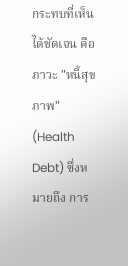กระทบที่เห็นได้ชัดเจน คือ ภาวะ "หนี้สุขภาพ" (Health Debt) ซึ่งหมายถึง การ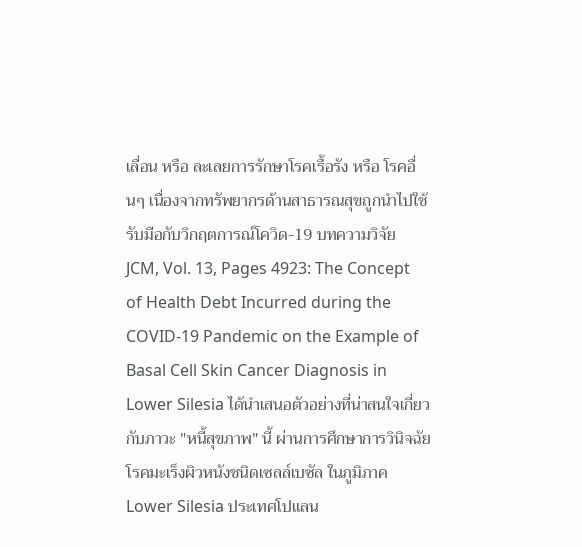เลื่อน หรือ ละเลยการรักษาโรคเรื้อรัง หรือ โรคอื่นๆ เนื่องจากทรัพยากรด้านสาธารณสุขถูกนำไปใช้รับมือกับวิกฤตการณ์โควิด-19 บทความวิจัย JCM, Vol. 13, Pages 4923: The Concept of Health Debt Incurred during the COVID-19 Pandemic on the Example of Basal Cell Skin Cancer Diagnosis in Lower Silesia ได้นำเสนอตัวอย่างที่น่าสนใจเกี่ยวกับภาวะ "หนี้สุขภาพ" นี้ ผ่านการศึกษาการวินิจฉัยโรคมะเร็งผิวหนังชนิดเซลล์เบซัล ในภูมิภาค Lower Silesia ประเทศโปแลน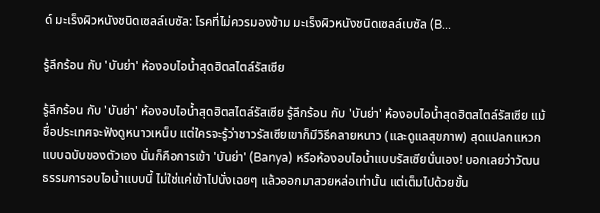ด์ มะเร็งผิวหนังชนิดเซลล์เบซัล: โรคที่ไม่ควรมองข้าม มะเร็งผิวหนังชนิดเซลล์เบซัล (B...

รู้ลึกร้อน กับ 'บันย่า' ห้องอบไอน้ำสุดฮิตสไตล์รัสเซีย

รู้ลึกร้อน กับ 'บันย่า' ห้องอบไอน้ำสุดฮิตสไตล์รัสเซีย รู้ลึกร้อน กับ 'บันย่า' ห้องอบไอน้ำสุดฮิตสไตล์รัสเซีย แม้ชื่อประเทศจะฟังดูหนาวเหน็บ แต่ใครจะรู้ว่าชาวรัสเซียเขาก็มีวิธีคลายหนาว (และดูแลสุขภาพ) สุดแปลกแหวกแบบฉบับของตัวเอง นั่นก็คือการเข้า 'บันย่า' (Banya) หรือห้องอบไอน้ำแบบรัสเซียนั่นเอง! บอกเลยว่าวัฒนธรรมการอบไอน้ำแบบนี้ ไม่ใช่แค่เข้าไปนั่งเฉยๆ แล้วออกมาสวยหล่อเท่านั้น แต่เต็มไปด้วยขั้น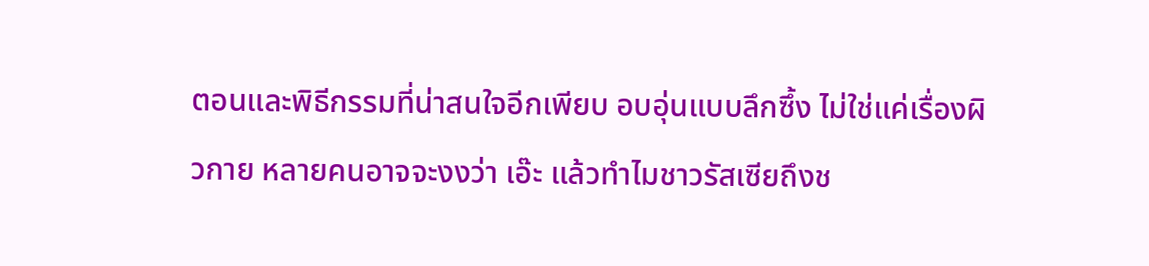ตอนและพิธีกรรมที่น่าสนใจอีกเพียบ อบอุ่นแบบลึกซึ้ง ไม่ใช่แค่เรื่องผิวกาย หลายคนอาจจะงงว่า เอ๊ะ แล้วทำไมชาวรัสเซียถึงช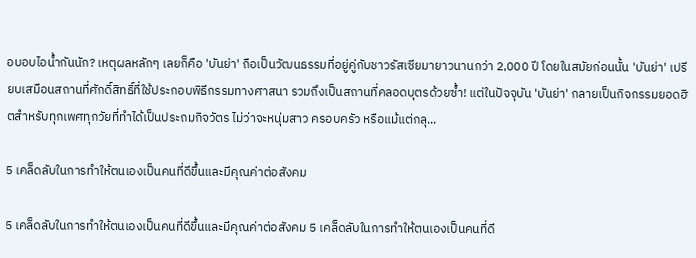อบอบไอน้ำกันนัก? เหตุผลหลักๆ เลยก็คือ 'บันย่า' ถือเป็นวัฒนธรรมที่อยู่คู่กับชาวรัสเซียมายาวนานกว่า 2,000 ปี โดยในสมัยก่อนนั้น 'บันย่า' เปรียบเสมือนสถานที่ศักดิ์สิทธิ์ที่ใช้ประกอบพิธีกรรมทางศาสนา รวมถึงเป็นสถานที่คลอดบุตรด้วยซ้ำ! แต่ในปัจจุบัน 'บันย่า' กลายเป็นกิจกรรมยอดฮิตสำหรับทุกเพศทุกวัยที่ทำได้เป็นประถมกิจวัตร ไม่ว่าจะหนุ่มสาว ครอบครัว หรือแม้แต่กลุ...

5 เคล็ดลับในการทำให้ตนเองเป็นคนที่ดีขึ้นและมีคุณค่าต่อสังคม

5 เคล็ดลับในการทำให้ตนเองเป็นคนที่ดีขึ้นและมีคุณค่าต่อสังคม 5 เคล็ดลับในการทำให้ตนเองเป็นคนที่ดี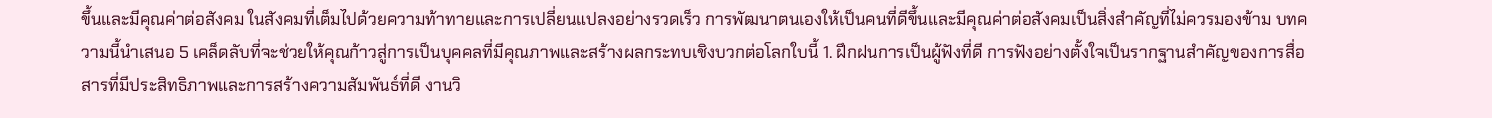ขึ้นและมีคุณค่าต่อสังคม ในสังคมที่เต็มไปด้วยความท้าทายและการเปลี่ยนแปลงอย่างรวดเร็ว การพัฒนาตนเองให้เป็นคนที่ดีขึ้นและมีคุณค่าต่อสังคมเป็นสิ่งสำคัญที่ไม่ควรมองข้าม บทความนี้นำเสนอ 5 เคล็ดลับที่จะช่วยให้คุณก้าวสู่การเป็นบุคคลที่มีคุณภาพและสร้างผลกระทบเชิงบวกต่อโลกใบนี้ 1. ฝึกฝนการเป็นผู้ฟังที่ดี การฟังอย่างตั้งใจเป็นรากฐานสำคัญของการสื่อสารที่มีประสิทธิภาพและการสร้างความสัมพันธ์ที่ดี งานวิ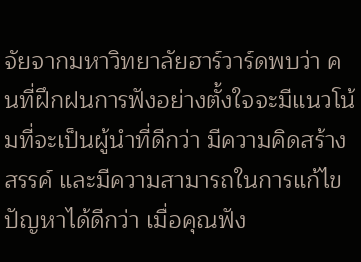จัยจากมหาวิทยาลัยฮาร์วาร์ดพบว่า คนที่ฝึกฝนการฟังอย่างตั้งใจจะมีแนวโน้มที่จะเป็นผู้นำที่ดีกว่า มีความคิดสร้างสรรค์ และมีความสามารถในการแก้ไขปัญหาได้ดีกว่า เมื่อคุณฟัง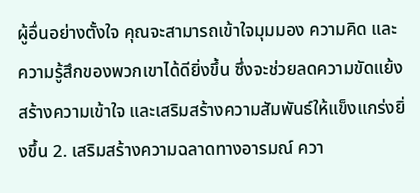ผู้อื่นอย่างตั้งใจ คุณจะสามารถเข้าใจมุมมอง ความคิด และความรู้สึกของพวกเขาได้ดียิ่งขึ้น ซึ่งจะช่วยลดความขัดแย้ง สร้างความเข้าใจ และเสริมสร้างความสัมพันธ์ให้แข็งแกร่งยิ่งขึ้น 2. เสริมสร้างความฉลาดทางอารมณ์ ควา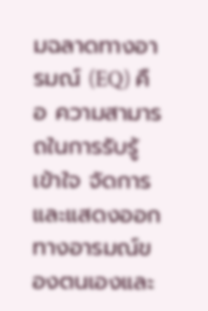มฉลาดทางอารมณ์ (EQ) คือ ความสามารถในการรับรู้ เข้าใจ จัดการ และแสดงออกทางอารมณ์ของตนเองและ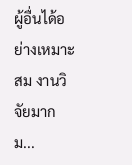ผู้อื่นได้อย่างเหมาะสม งานวิจัยมากม...